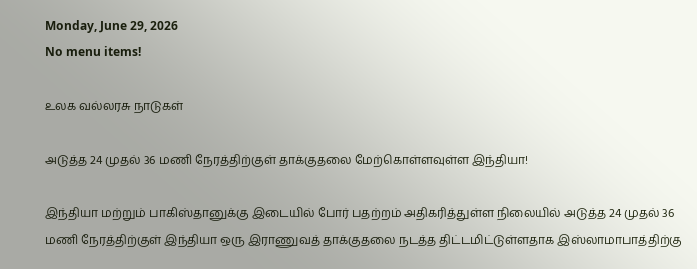Monday, June 29, 2026
No menu items!

உலக வல்லரசு நாடுகள்

அடுத்த 24 முதல் 36 மணி நேரத்திற்குள் தாக்குதலை மேற்கொள்ளவுள்ள இந்தியா!

இந்தியா மற்றும் பாகிஸ்தானுக்கு இடையில் போர் பதற்றம் அதிகரித்துள்ள நிலையில் அடுத்த 24 முதல் 36 மணி நேரத்திற்குள் இந்தியா ஒரு இராணுவத் தாக்குதலை நடத்த திட்டமிட்டுள்ளதாக இஸ்லாமாபாத்திற்கு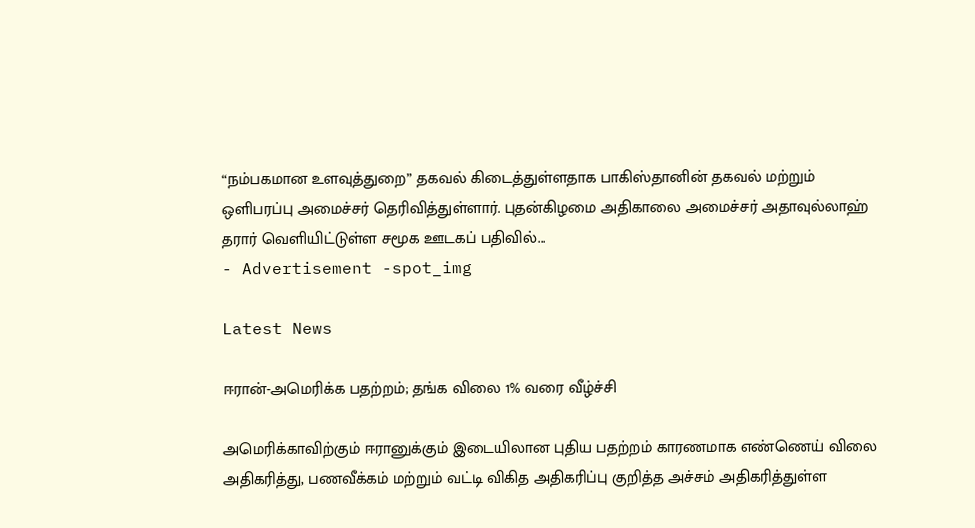“நம்பகமான உளவுத்துறை” தகவல் கிடைத்துள்ளதாக பாகிஸ்தானின் தகவல் மற்றும் ஒளிபரப்பு அமைச்சர் தெரிவித்துள்ளார். புதன்கிழமை அதிகாலை அமைச்சர் அதாவுல்லாஹ் தரார் வெளியிட்டுள்ள சமூக ஊடகப் பதிவில்...
- Advertisement -spot_img

Latest News

ஈரான்-அமெரிக்க பதற்றம்; தங்க விலை 1% வரை வீழ்ச்சி

அமெரிக்காவிற்கும் ஈரானுக்கும் இடையிலான புதிய பதற்றம் காரணமாக எண்ணெய் விலை அதிகரித்து, பணவீக்கம் மற்றும் வட்டி விகித அதிகரிப்பு குறித்த அச்சம் அதிகரித்துள்ள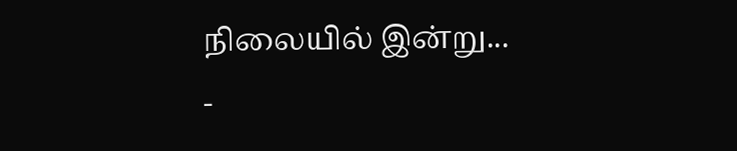நிலையில் இன்று...
-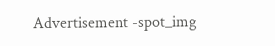Advertisement -spot_img